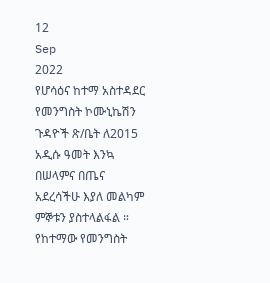12
Sep
2022
የሆሳዕና ከተማ አስተዳደር የመንግስት ኮሙኒኬሽን ጉዳዮች ጽ/ቤት ለ2015 አዲሱ ዓመት እንኳ በሠላምና በጤና አደረሳችሁ እያለ መልካም ምኞቱን ያስተላልፋል ።
የከተማው የመንግስት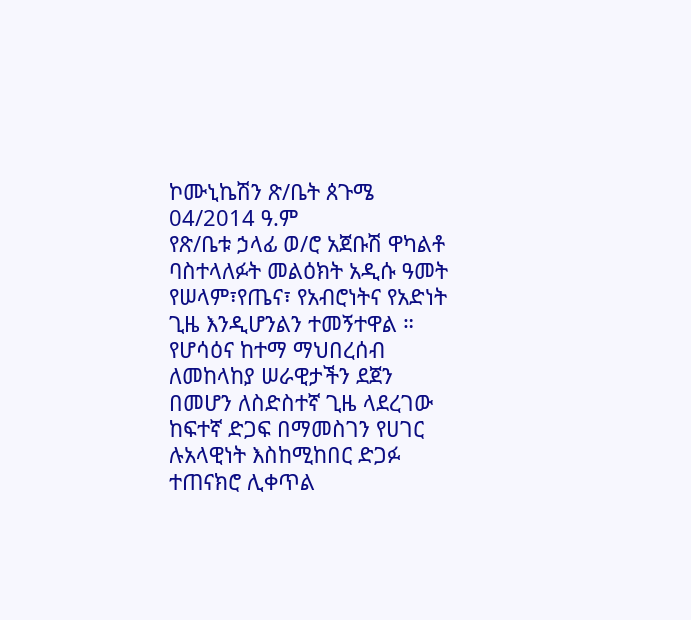ኮሙኒኬሽን ጽ/ቤት ጰጉሜ 04/2014 ዓ.ም
የጽ/ቤቱ ኃላፊ ወ/ሮ አጀቡሽ ዋካልቶ ባስተላለፉት መልዕክት አዲሱ ዓመት የሠላም፣የጤና፣ የአብሮነትና የአድነት ጊዜ እንዲሆንልን ተመኝተዋል ።
የሆሳዕና ከተማ ማህበረሰብ ለመከላከያ ሠራዊታችን ደጀን በመሆን ለስድስተኛ ጊዜ ላደረገው ከፍተኛ ድጋፍ በማመስገን የሀገር ሉአላዊነት እስከሚከበር ድጋፉ ተጠናክሮ ሊቀጥል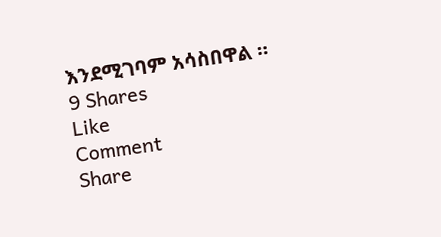እንደሚገባም አሳስበዋል ።
9 Shares
Like
Comment
Share